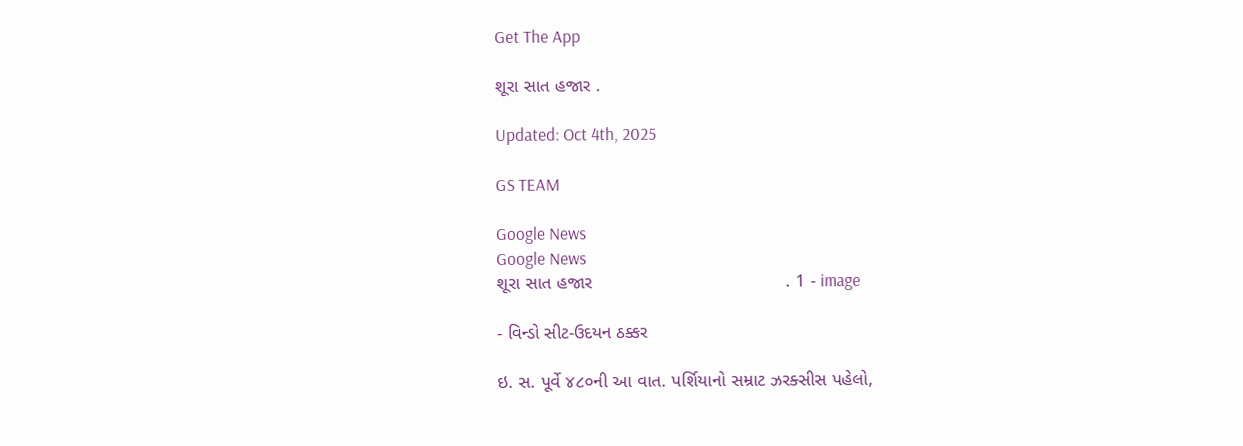Get The App

શૂરા સાત હજાર .

Updated: Oct 4th, 2025

GS TEAM

Google News
Google News
શૂરા સાત હજાર                                      . 1 - image

- વિન્ડો સીટ-ઉદયન ઠક્કર

ઇ. સ. પૂર્વે ૪૮૦ની આ વાત. પર્શિયાનો સમ્રાટ ઝરક્સીસ પહેલો,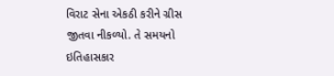વિરાટ સેના એકઠી કરીને ગ્રીસ જીતવા નીકળ્યો. તે સમયનો ઇતિહાસકાર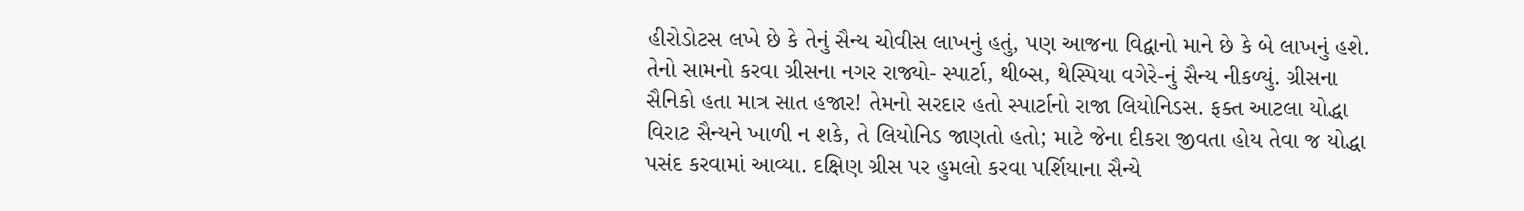હીરોડોટસ લખે છે કે તેનું સૈન્ય ચોવીસ લાખનું હતું, પણ આજના વિદ્વાનો માને છે કે બે લાખનું હશે. તેનો સામનો કરવા ગ્રીસના નગર રાજ્યો- સ્પાર્ટા, થીબ્સ, થેસ્પિયા વગેરે-નું સૈન્ય નીકળ્યું. ગ્રીસના સૈનિકો હતા માત્ર સાત હજાર! તેમનો સરદાર હતો સ્પાર્ટાનો રાજા લિયોનિડસ. ફક્ત આટલા યોદ્ધા વિરાટ સૈન્યને ખાળી ન શકે, તે લિયોનિડ જાણતો હતો; માટે જેના દીકરા જીવતા હોય તેવા જ યોદ્ધા પસંદ કરવામાં આવ્યા. દક્ષિણ ગ્રીસ પર હુમલો કરવા પર્શિયાના સૈન્યે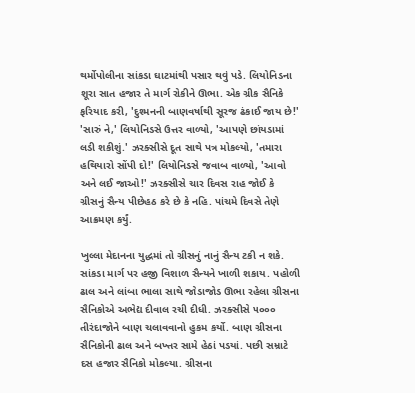થર્મોપોલીના સાંકડા ઘાટમાંથી પસાર થવું પડે. લિયોનિડના શૂરા સાત હજાર તે માર્ગ રોકીને ઊભા. એક ગ્રીક સૈનિકે ફરિયાદ કરી, 'દુશ્મનની બાણવર્ષાથી સૂરજ ઢંકાઈ જાય છે!' 'સારું ને,' લિયોનિડસે ઉત્તર વાળ્યો, 'આપણે છાંયડામાં લડી શકીશું.' ઝરક્સીસે દૂત સાથે પત્ર મોકલ્યો, 'તમારા હથિયારો સોંપી દો!' લિયોનિડસે જવાબ વાળ્યો, 'આવો અને લઈ જાઓ!' ઝરક્સીસે ચાર દિવસ રાહ જોઈ કે ગ્રીસનું સૈન્ય પીછેહઠ કરે છે કે નહિ. પાંચમે દિવસે તેણે આક્રમણ કર્યું.

ખુલ્લા મેદાનના યુદ્ધમાં તો ગ્રીસનું નાનું સૈન્ય ટકી ન શકે. સાંકડા માર્ગ પર હજી વિશાળ સૈન્યને ખાળી શકાય. પહોળી ઢાલ અને લાંબા ભાલા સાથે જોડાજોડ ઊભા રહેલા ગ્રીસના સૈનિકોએ અભેદ્ય દીવાલ રચી દીધી. ઝરક્સીસે ૫૦૦૦ તીરંદાજોને બાણ ચલાવવાનો હુકમ કર્યો. બાણ ગ્રીસના સૈનિકોની ઢાલ અને બખ્તર સામે હેઠાં પડયાં. પછી સમ્રાટે દસ હજાર સૈનિકો મોકલ્યા. ગ્રીસના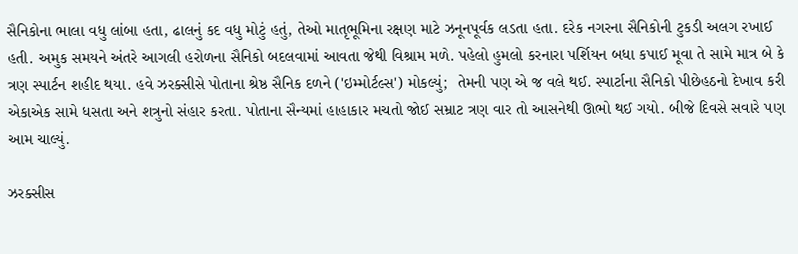સૈનિકોના ભાલા વધુ લાંબા હતા, ઢાલનું કદ વધુ મોટું હતું, તેઓ માતૃભૂમિના રક્ષણ માટે ઝનૂનપૂર્વક લડતા હતા. દરેક નગરના સૈનિકોની ટુકડી અલગ રખાઈ હતી. અમુક સમયને અંતરે આગલી હરોળના સૈનિકો બદલવામાં આવતા જેથી વિશ્રામ મળે. પહેલો હુમલો કરનારા પર્શિયન બધા કપાઈ મૂવા તે સામે માત્ર બે કે ત્રણ સ્પાર્ટન શહીદ થયા. હવે ઝરક્સીસે પોતાના શ્રેષ્ઠ સૈનિક દળને ('ઇમ્મોર્ટલ્સ') મોકલ્યું;  તેમની પણ એ જ વલે થઈ. સ્પાર્ટાના સૈનિકો પીછેહઠનો દેખાવ કરી એકાએક સામે ધસતા અને શત્રુનો સંહાર કરતા. પોતાના સૈન્યમાં હાહાકાર મચતો જોઈ સમ્રાટ ત્રણ વાર તો આસનેથી ઊભો થઈ ગયો. બીજે દિવસે સવારે પણ આમ ચાલ્યું.

ઝરક્સીસ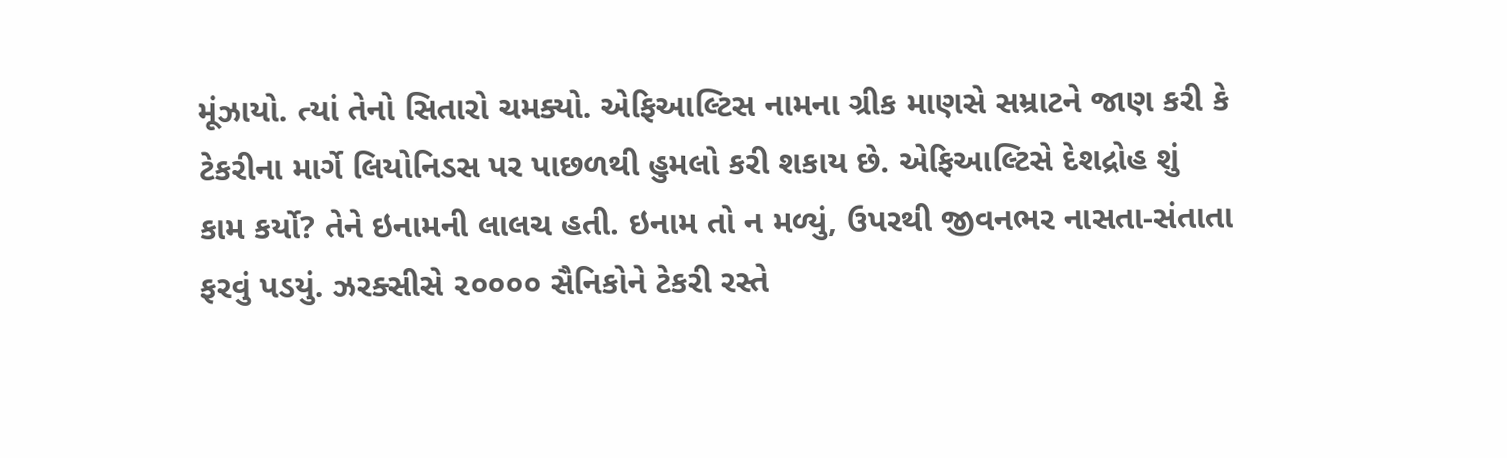મૂંઝાયો. ત્યાં તેનો સિતારો ચમક્યો. એફિઆલ્ટિસ નામના ગ્રીક માણસે સમ્રાટને જાણ કરી કે ટેકરીના માર્ગે લિયોનિડસ પર પાછળથી હુમલો કરી શકાય છે. એફિઆલ્ટિસે દેશદ્રોહ શું કામ કર્યો? તેને ઇનામની લાલચ હતી. ઇનામ તો ન મળ્યું, ઉપરથી જીવનભર નાસતા-સંતાતા ફરવું પડયું. ઝરક્સીસે ૨૦૦૦૦ સૈનિકોને ટેકરી રસ્તે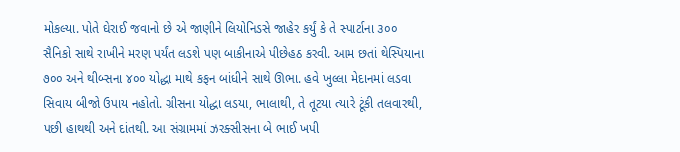મોકલ્યા. પોતે ઘેરાઈ જવાનો છે એ જાણીને લિયોનિડસે જાહેર કર્યું કે તે સ્પાર્ટાના ૩૦૦ સૈનિકો સાથે રાખીને મરણ પર્યંત લડશે પણ બાકીનાએ પીછેહઠ કરવી. આમ છતાં થેસ્પિયાના ૭૦૦ અને થીબ્સના ૪૦૦ યોદ્ધા માથે કફન બાંધીને સાથે ઊભા. હવે ખુલ્લા મેદાનમાં લડવા સિવાય બીજો ઉપાય નહોતો. ગ્રીસના યોદ્ધા લડયા, ભાલાથી, તે તૂટયા ત્યારે ટૂંકી તલવારથી, પછી હાથથી અને દાંતથી. આ સંગ્રામમાં ઝરક્સીસના બે ભાઈ ખપી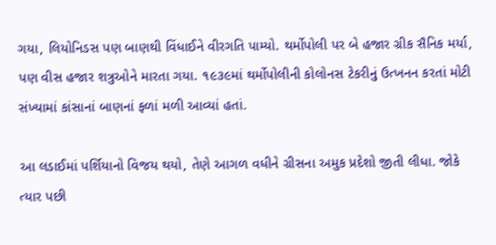ગયા, લિયોનિડસ પણ બાણથી વિંધાઈને વીરગતિ પામ્યો. થર્મોપોલી પર બે હજાર ગ્રીક સૈનિક મર્યા, પણ વીસ હજાર શત્રુઓને મારતા ગયા. ૧૯૩૯માં થર્મોપોલીની કોલોનસ ટેકરીનું ઉત્ખનન કરતાં મોટી સંખ્યામાં કાંસાનાં બાણનાં ફળાં મળી આવ્યાં હતાં.

આ લડાઈમાં પર્શિયાનો વિજય થયો, તેણે આગળ વધીને ગ્રીસના અમુક પ્રદેશો જીતી લીધા. જોકે ત્યાર પછી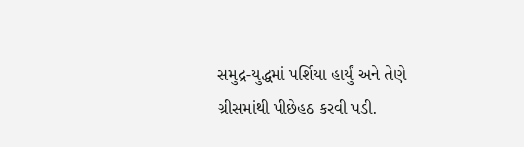સમુદ્ર-યુદ્ધમાં પર્શિયા હાર્યું અને તેણે ગ્રીસમાંથી પીછેહઠ કરવી પડી.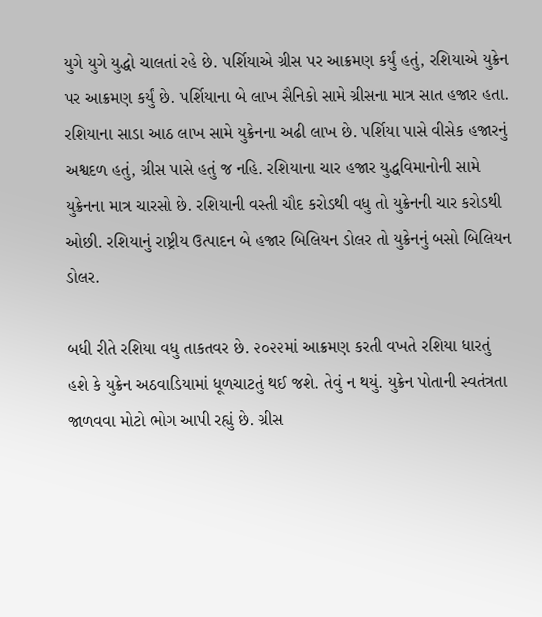યુગે યુગે યુદ્ધો ચાલતાં રહે છે. પર્શિયાએ ગ્રીસ પર આક્રમણ કર્યું હતું, રશિયાએ યુક્રેન પર આક્રમણ કર્યું છે. પર્શિયાના બે લાખ સૈનિકો સામે ગ્રીસના માત્ર સાત હજાર હતા. રશિયાના સાડા આઠ લાખ સામે યુક્રેનના અઢી લાખ છે. પર્શિયા પાસે વીસેક હજારનું અશ્વદળ હતું, ગ્રીસ પાસે હતું જ નહિ. રશિયાના ચાર હજાર યુદ્ધવિમાનોની સામે યુક્રેનના માત્ર ચારસો છે. રશિયાની વસ્તી ચૌદ કરોડથી વધુ તો યુક્રેનની ચાર કરોડથી ઓછી. રશિયાનું રાષ્ટ્રીય ઉત્પાદન બે હજાર બિલિયન ડોલર તો યુક્રેનનું બસો બિલિયન ડોલર.

બધી રીતે રશિયા વધુ તાકતવર છે. ૨૦૨૨માં આક્રમણ કરતી વખતે રશિયા ધારતું હશે કે યુક્રેન અઠવાડિયામાં ધૂળચાટતું થઈ જશે. તેવું ન થયું. યુક્રેન પોતાની સ્વતંત્રતા જાળવવા મોટો ભોગ આપી રહ્યું છે. ગ્રીસ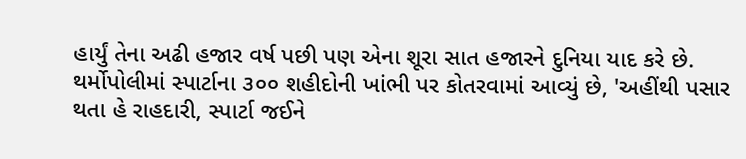હાર્યું તેના અઢી હજાર વર્ષ પછી પણ એના શૂરા સાત હજારને દુનિયા યાદ કરે છે. થર્મોપોલીમાં સ્પાર્ટાના ૩૦૦ શહીદોની ખાંભી પર કોતરવામાં આવ્યું છે, 'અહીંથી પસાર થતા હે રાહદારી, સ્પાર્ટા જઈને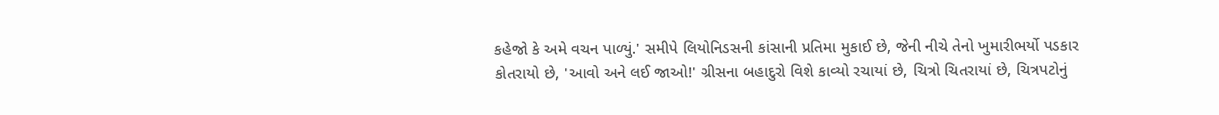કહેજો કે અમે વચન પાળ્યું.' સમીપે લિયોનિડસની કાંસાની પ્રતિમા મુકાઈ છે, જેની નીચે તેનો ખુમારીભર્યો પડકાર કોતરાયો છે, 'આવો અને લઈ જાઓ!' ગ્રીસના બહાદુરો વિશે કાવ્યો રચાયાં છે, ચિત્રો ચિતરાયાં છે, ચિત્રપટોનું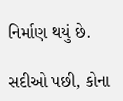નિર્માણ થયું છે.

સદીઓ પછી, કોના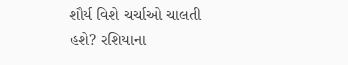શૌર્ય વિશે ચર્ચાઓ ચાલતી હશે? રશિયાના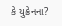કે યુક્રેનના?